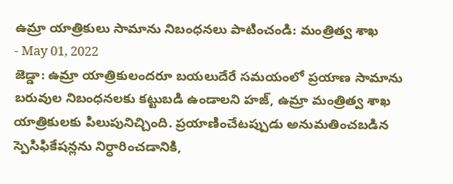ఉమ్రా యాత్రికులు సామాను నిబంధనలు పాటించండి: మంత్రిత్వ శాఖ
- May 01, 2022
జెడ్డా: ఉమ్రా యాత్రికులందరూ బయలుదేరే సమయంలో ప్రయాణ సామాను బరువుల నిబంధనలకు కట్టుబడి ఉండాలని హజ్, ఉమ్రా మంత్రిత్వ శాఖ యాత్రికులకు పిలుపునిచ్చింది. ప్రయాణించేటప్పుడు అనుమతించబడిన స్పెసిఫికేషన్లను నిర్ధారించడానికి,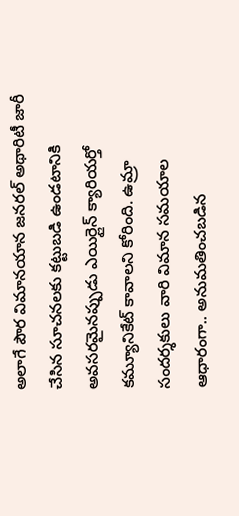అలాగే పౌర విమానయాన జనరల్ అథారిటీ జారీ చేసిన సూచనలకు కట్టుబడి ఉండటానికి అవసరమైనప్పుడు ఎయిర్లైన్ క్యారియర్తో కమ్యూనికేట్ కావాలని కోరింది. ఉమ్రా సందర్శకులు వారి విమాన సమయాల ఆధారంగా.. అనుమతించబడిన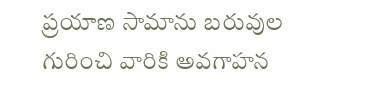ప్రయాణ సామాను బరువుల గురించి వారికి అవగాహన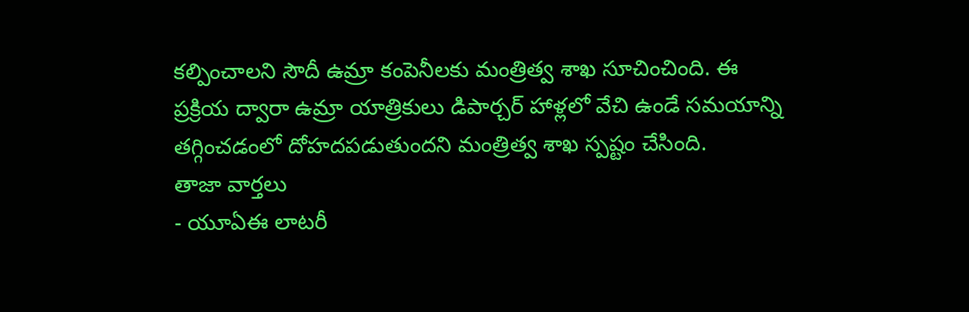కల్పించాలని సౌదీ ఉమ్రా కంపెనీలకు మంత్రిత్వ శాఖ సూచించింది. ఈ ప్రక్రియ ద్వారా ఉమ్రా యాత్రికులు డిపార్చర్ హాళ్లలో వేచి ఉండే సమయాన్ని తగ్గించడంలో దోహదపడుతుందని మంత్రిత్వ శాఖ స్పష్టం చేసింది.
తాజా వార్తలు
- యూఏఈ లాటరీ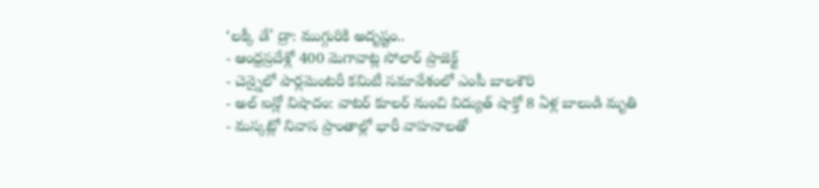‘లక్కీ డే’ డ్రా: ముగ్గురికి అదృష్టం..
- ఆంధ్రప్రదేశ్లో 400 మెగావాట్ల సోలార్ ప్రాజెక్ట్
- చెన్నైలో పార్లమెంటరీ కమిటీ సమావేశంలో ఎంపీ బాలశౌరి
- అల్ ఐన్లో విషాదం: వాటర్ కూలర్ నుంచి విద్యుత్ షాక్తో 8 ఏళ్ల బాలుడి మృతి
- మస్కట్లో నివాస ప్రాంతాల్లో భారీ వాహనాలతో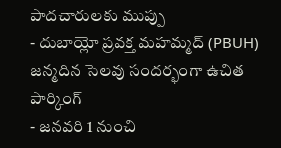పాదచారులకు ముప్పు
- దుబాయ్లో ప్రవక్త మహమ్మద్ (PBUH) జన్మదిన సెలవు సందర్భంగా ఉచిత పార్కింగ్
- జనవరి 1 నుంచి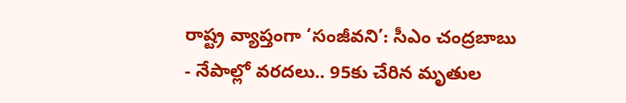రాష్ట్ర వ్యాప్తంగా ‘సంజీవని’: సీఎం చంద్రబాబు
- నేపాల్లో వరదలు.. 95కు చేరిన మృతుల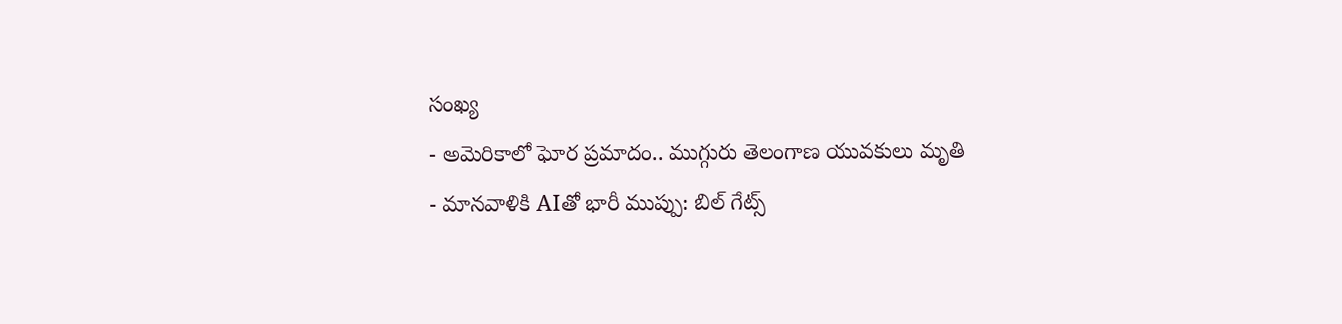సంఖ్య
- అమెరికాలో ఘోర ప్రమాదం.. ముగ్గురు తెలంగాణ యువకులు మృతి
- మానవాళికి AIతో భారీ ముప్పు: బిల్ గేట్స్